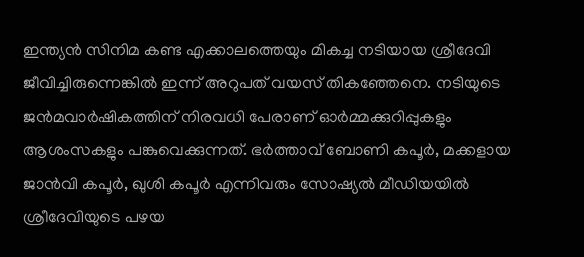ഇന്ത്യൻ സിനിമ കണ്ട എക്കാലത്തെയും മികച്ച നടിയായ ശ്രീദേവി ജീവിച്ചിരുന്നെങ്കിൽ ഇന്ന് അറുപത് വയസ് തികഞ്ഞേനെ. നടിയുടെ ജൻമവാർഷികത്തിന് നിരവധി പേരാണ് ഓർമ്മക്കുറിപ്പുകളും ആശംസകളും പങ്കുവെക്കുന്നത്. ഭർത്താവ് ബോണി കപൂർ, മക്കളായ ജാൻവി കപൂർ, ഖുശി കപൂർ എന്നിവരും സോഷ്യൽ മീഡിയയിൽ ശ്രീദേവിയുടെ പഴയ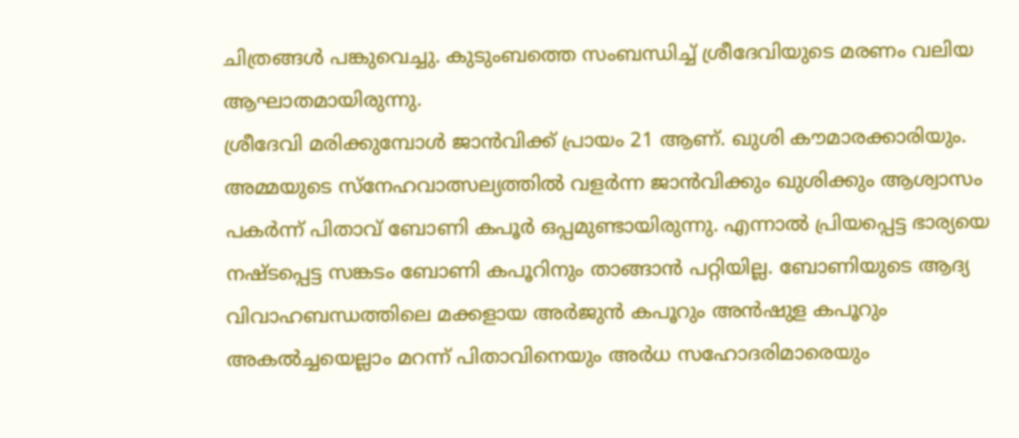ചിത്രങ്ങൾ പങ്കുവെച്ചു. കുടുംബത്തെ സംബന്ധിച്ച് ശ്രീദേവിയുടെ മരണം വലിയ ആഘാതമായിരുന്നു.
ശ്രീദേവി മരിക്കുമ്പോൾ ജാൻവിക്ക് പ്രായം 21 ആണ്. ഖുശി കൗമാരക്കാരിയും. അമ്മയുടെ സ്നേഹവാത്സല്യത്തിൽ വളർന്ന ജാൻവിക്കും ഖുശിക്കും ആശ്വാസം പകർന്ന് പിതാവ് ബോണി കപൂർ ഒപ്പമുണ്ടായിരുന്നു. എന്നാൽ പ്രിയപ്പെട്ട ഭാര്യയെ നഷ്ടപ്പെട്ട സങ്കടം ബോണി കപൂറിനും താങ്ങാൻ പറ്റിയില്ല. ബോണിയുടെ ആദ്യ വിവാഹബന്ധത്തിലെ മക്കളായ അർജുൻ കപൂറും അൻഷുള കപൂറും അകൽച്ചയെല്ലാം മറന്ന് പിതാവിനെയും അർധ സഹോദരിമാരെയും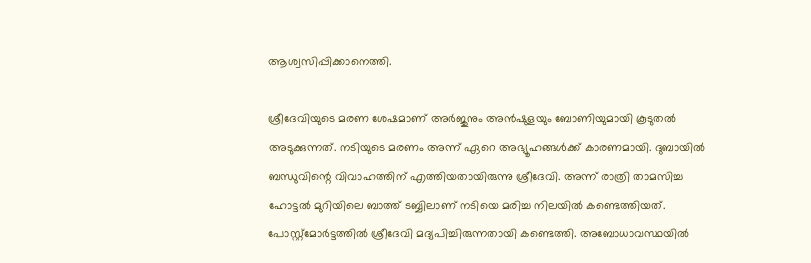ആശ്വസിപ്പിക്കാനെത്തി.

ശ്രീദേവിയുടെ മരണ ശേഷമാണ് അർജുനും അൻഷുളയും ബോണിയുമായി കൂടുതൽ അടുക്കുന്നത്. നടിയുടെ മരണം അന്ന് ഏറെ അഭ്യൂഹങ്ങൾക്ക് കാരണമായി. ദുബായിൽ ബന്ധുവിന്റെ വിവാഹത്തിന് എത്തിയതായിരുന്നു ശ്രീദേവി. അന്ന് രാത്രി താമസിച്ച ഹോട്ടൽ മുറിയിലെ ബാത്ത് ടബ്ബിലാണ് നടിയെ മരിച്ച നിലയിൽ കണ്ടെത്തിയത്. പോസ്റ്റ്മോർട്ടത്തിൽ ശ്രീദേവി മദ്യപിച്ചിരുന്നതായി കണ്ടെത്തി. അബോധാവസ്ഥയിൽ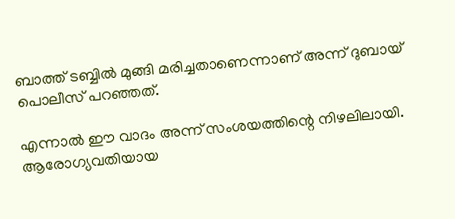ബാത്ത് ടബ്ബിൽ മുങ്ങി മരിച്ചതാണെന്നാണ് അന്ന് ദുബായ് പൊലീസ് പറഞ്ഞത്.

എന്നാൽ ഈ വാദം അന്ന് സംശയത്തിന്റെ നിഴലിലായി. ആരോഗ്യവതിയായ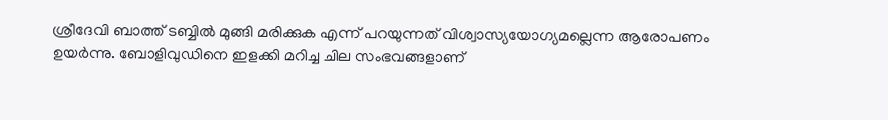ശ്രീദേവി ബാത്ത് ടബ്ബിൽ മുങ്ങി മരിക്കുക എന്ന് പറയുന്നത് വിശ്വാസ്യയോഗ്യമല്ലെന്ന ആരോപണം ഉയർന്നു. ബോളിവുഡിനെ ഇളക്കി മറിച്ച ചില സംഭവങ്ങളാണ്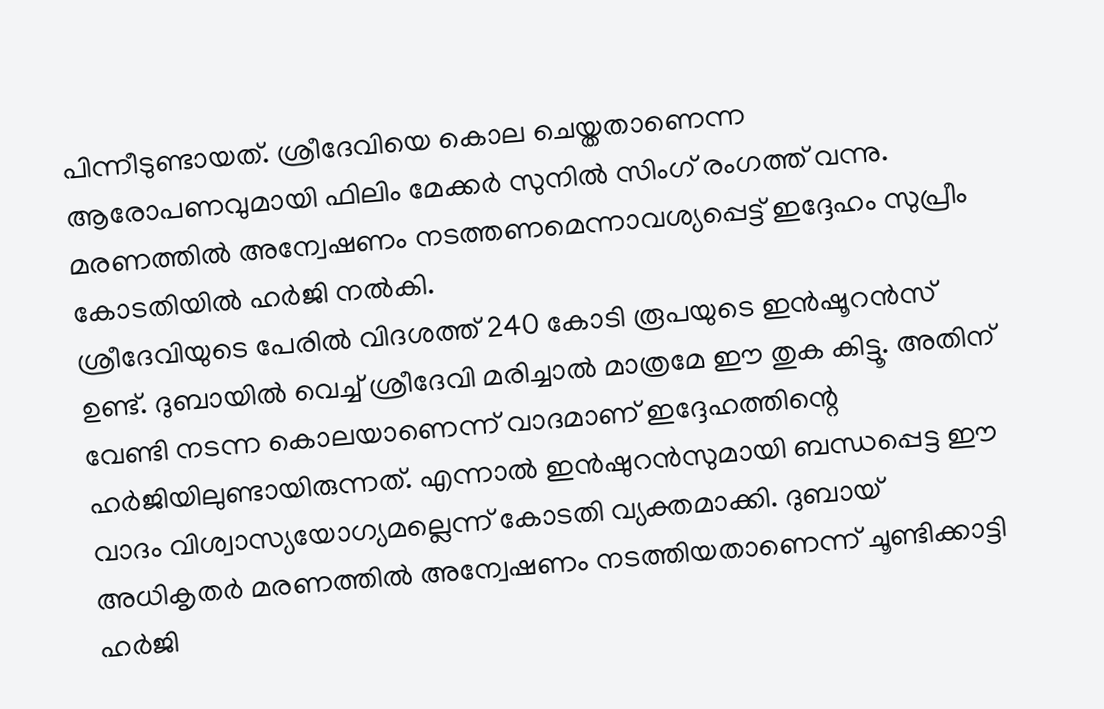പിന്നീടുണ്ടായത്. ശ്രീദേവിയെ കൊല ചെയ്തതാണെന്ന ആരോപണവുമായി ഫിലിം മേക്കർ സുനിൽ സിംഗ് രംഗത്ത് വന്നു. മരണത്തിൽ അന്വേഷണം നടത്തണമെന്നാവശ്യപ്പെട്ട് ഇദ്ദേഹം സുപ്രീം കോടതിയിൽ ഹർജി നൽകി.
ശ്രീദേവിയുടെ പേരിൽ വിദശത്ത് 240 കോടി രൂപയുടെ ഇൻഷൂറൻസ് ഉണ്ട്. ദുബായിൽ വെച്ച് ശ്രീദേവി മരിച്ചാൽ മാത്രമേ ഈ തുക കിട്ടൂ. അതിന് വേണ്ടി നടന്ന കൊലയാണെന്ന് വാദമാണ് ഇദ്ദേഹത്തിന്റെ ഹർജിയിലുണ്ടായിരുന്നത്. എന്നാൽ ഇൻഷുറൻസുമായി ബന്ധപ്പെട്ട ഈ വാദം വിശ്വാസ്യയോഗ്യമല്ലെന്ന് കോടതി വ്യക്തമാക്കി. ദുബായ് അധികൃതർ മരണത്തിൽ അന്വേഷണം നടത്തിയതാണെന്ന് ചൂണ്ടിക്കാട്ടി ഹർജി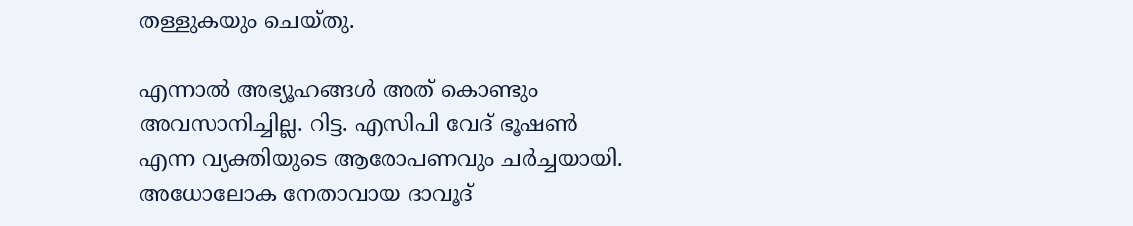തള്ളുകയും ചെയ്തു.

എന്നാൽ അഭ്യൂഹങ്ങൾ അത് കൊണ്ടും അവസാനിച്ചില്ല. റിട്ട. എസിപി വേദ് ഭൂഷൺ എന്ന വ്യക്തിയുടെ ആരോപണവും ചർച്ചയായി. അധോലോക നേതാവായ ദാവൂദ്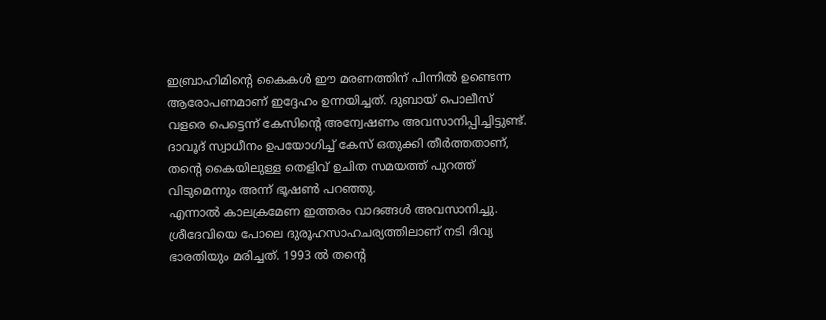ഇബ്രാഹിമിന്റെ കൈകൾ ഈ മരണത്തിന് പിന്നിൽ ഉണ്ടെന്ന ആരോപണമാണ് ഇദ്ദേഹം ഉന്നയിച്ചത്. ദുബായ് പൊലീസ് വളരെ പെട്ടെന്ന് കേസിന്റെ അന്വേഷണം അവസാനിപ്പിച്ചിട്ടുണ്ട്. ദാവൂദ് സ്വാധീനം ഉപയോഗിച്ച് കേസ് ഒതുക്കി തീർത്തതാണ്, തന്റെ കൈയിലുള്ള തെളിവ് ഉചിത സമയത്ത് പുറത്ത് വിടുമെന്നും അന്ന് ഭൂഷൺ പറഞ്ഞു.
എന്നാൽ കാലക്രമേണ ഇത്തരം വാദങ്ങൾ അവസാനിച്ചു. ശ്രീദേവിയെ പോലെ ദുരൂഹസാഹചര്യത്തിലാണ് നടി ദിവ്യ ഭാരതിയും മരിച്ചത്. 1993 ൽ തന്റെ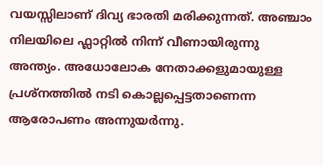വയസ്സിലാണ് ദിവ്യ ഭാരതി മരിക്കുന്നത്. അഞ്ചാം നിലയിലെ ഫ്ലാറ്റിൽ നിന്ന് വീണായിരുന്നു അന്ത്യം. അധോലോക നേതാക്കളുമായുള്ള പ്രശ്നത്തിൽ നടി കൊല്ലപ്പെട്ടതാണെന്ന ആരോപണം അന്നുയർന്നു.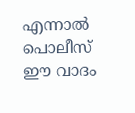എന്നാൽ പൊലീസ് ഈ വാദം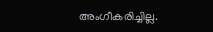അംഗീകരിച്ചില്ല.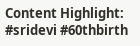Content Highlight: #sridevi #60thbirth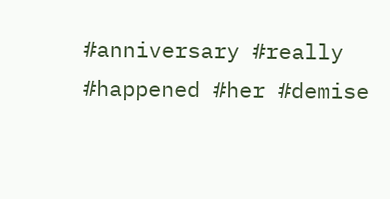#anniversary #really #happened #her #demise